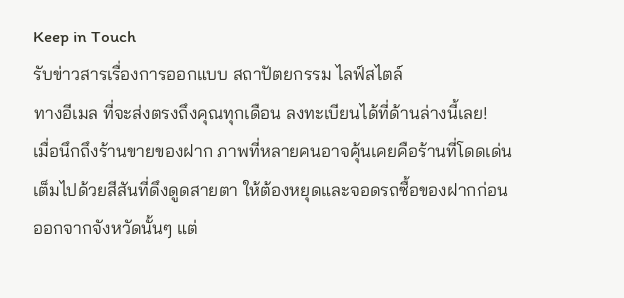Keep in Touch
รับข่าวสารเรื่องการออกแบบ สถาปัตยกรรม ไลฟ์สไตล์
ทางอีเมล ที่จะส่งตรงถึงคุณทุกเดือน ลงทะเบียนได้ที่ด้านล่างนี้เลย!
เมื่อนึกถึงร้านขายของฝาก ภาพที่หลายคนอาจคุ้นเคยคือร้านที่โดดเด่น เต็มไปด้วยสีสันที่ดึงดูดสายตา ให้ต้องหยุดและจอดรถซื้อของฝากก่อนออกจากจังหวัดนั้นๆ แต่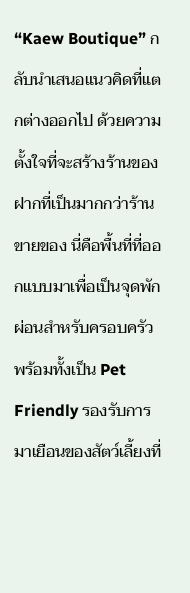“Kaew Boutique” กลับนำเสนอแนวคิดที่แตกต่างออกไป ด้วยความตั้งใจที่จะสร้างร้านของฝากที่เป็นมากกว่าร้านขายของ นี่คือพื้นที่ที่ออกแบบมาเพื่อเป็นจุดพักผ่อนสำหรับครอบครัว พร้อมทั้งเป็น Pet Friendly รองรับการมาเยือนของสัตว์เลี้ยงที่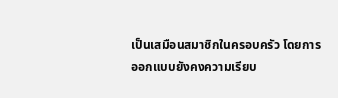เป็นเสมือนสมาชิกในครอบครัว โดยการออกแบบยังคงความเรียบ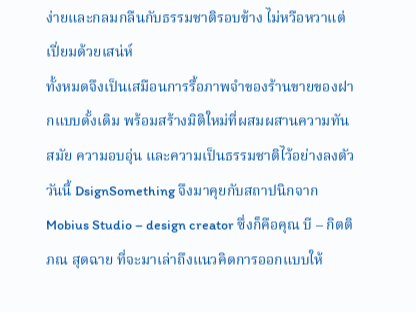ง่ายและกลมกลืนกับธรรมชาติรอบข้าง ไม่หวือหวาแต่เปี่ยมด้วยเสน่ห์
ทั้งหมดจึงเป็นเสมือนการรื้อภาพจำของร้านขายของฝากแบบดั้งเดิม พร้อมสร้างมิติใหม่ที่ผสมผสานความทันสมัย ความอบอุ่น และความเป็นธรรมชาติไว้อย่างลงตัว วันนี้ DsignSomething จึงมาคุยกับสถาปนิกจาก Mobius Studio – design creator ซึ่งก็คือคุณ บี – กิตติภณ สุดฉาย ที่จะมาเล่าถึงแนวคิดการออกแบบให้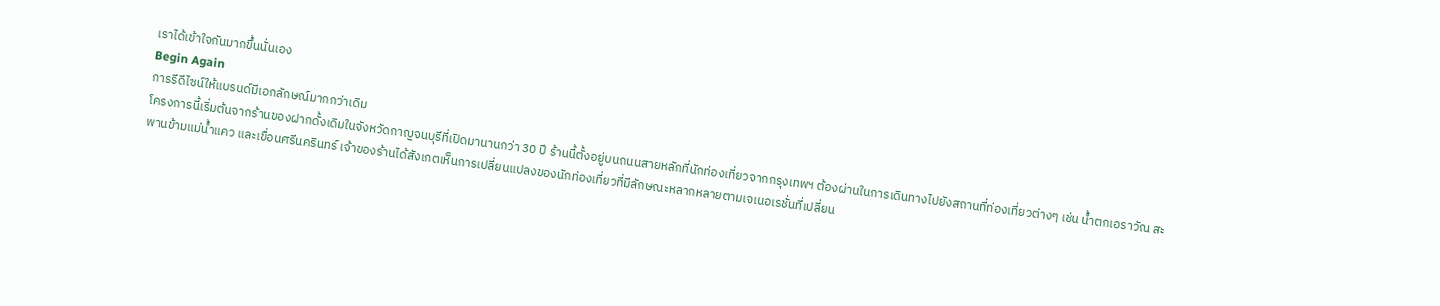เราได้เข้าใจกันมากขึ้นนั่นเอง
Begin Again
การรีดีไซน์ให้แบรนด์มีเอกลักษณ์มากกว่าเดิม
โครงการนี้เริ่มต้นจากร้านของฝากดั้งเดิมในจังหวัดกาญจนบุรีที่เปิดมานานกว่า 30 ปี ร้านนี้ตั้งอยู่บนถนนสายหลักที่นักท่องเที่ยวจากกรุงเทพฯ ต้องผ่านในการเดินทางไปยังสถานที่ท่องเที่ยวต่างๆ เช่น น้ำตกเอราวัณ สะพานข้ามแม่น้ำแคว และเขื่อนศรีนครินทร์ เจ้าของร้านได้สังเกตเห็นการเปลี่ยนแปลงของนักท่องเที่ยวที่มีลักษณะหลากหลายตามเจเนอเรชั่นที่เปลี่ยน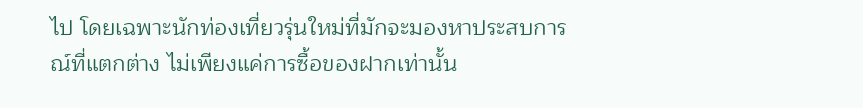ไป โดยเฉพาะนักท่องเที่ยวรุ่นใหม่ที่มักจะมองหาประสบการณ์ที่แตกต่าง ไม่เพียงแค่การซื้อของฝากเท่านั้น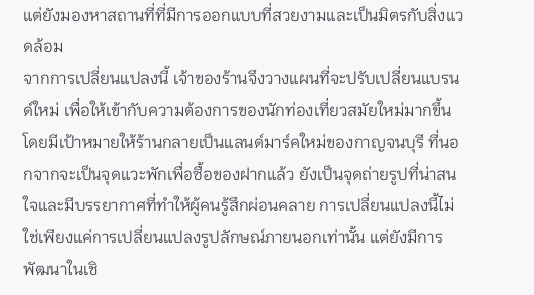แต่ยังมองหาสถานที่ที่มีการออกแบบที่สวยงามและเป็นมิตรกับสิ่งแวดล้อม
จากการเปลี่ยนแปลงนี้ เจ้าของร้านจึงวางแผนที่จะปรับเปลี่ยนแบรนด์ใหม่ เพื่อให้เข้ากับความต้องการของนักท่องเที่ยวสมัยใหม่มากขึ้น โดยมีเป้าหมายให้ร้านกลายเป็นแลนด์มาร์คใหม่ของกาญจนบุรี ที่นอกจากจะเป็นจุดแวะพักเพื่อซื้อของฝากแล้ว ยังเป็นจุดถ่ายรูปที่น่าสนใจและมีบรรยากาศที่ทำให้ผู้คนรู้สึกผ่อนคลาย การเปลี่ยนแปลงนี้ไม่ใช่เพียงแค่การเปลี่ยนแปลงรูปลักษณ์ภายนอกเท่านั้น แต่ยังมีการพัฒนาในเชิ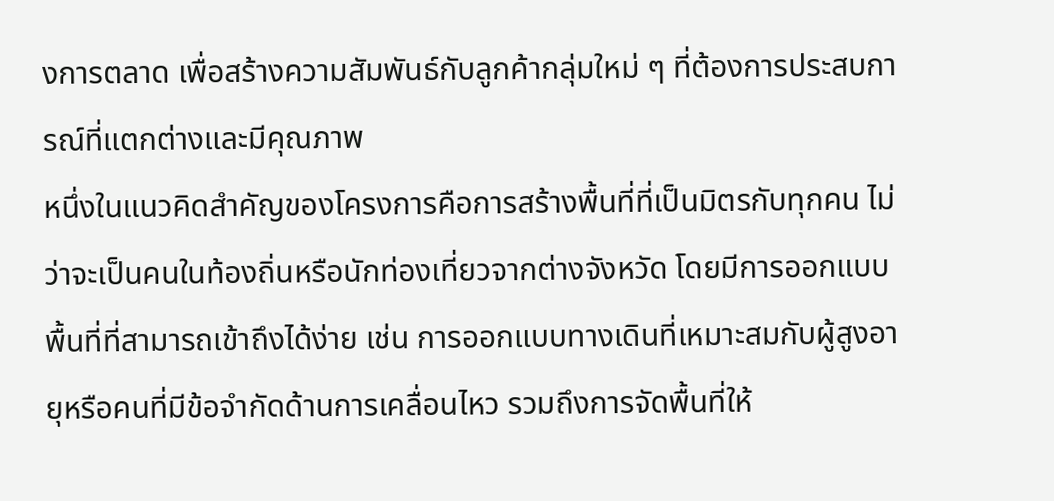งการตลาด เพื่อสร้างความสัมพันธ์กับลูกค้ากลุ่มใหม่ ๆ ที่ต้องการประสบการณ์ที่แตกต่างและมีคุณภาพ
หนึ่งในแนวคิดสำคัญของโครงการคือการสร้างพื้นที่ที่เป็นมิตรกับทุกคน ไม่ว่าจะเป็นคนในท้องถิ่นหรือนักท่องเที่ยวจากต่างจังหวัด โดยมีการออกแบบพื้นที่ที่สามารถเข้าถึงได้ง่าย เช่น การออกแบบทางเดินที่เหมาะสมกับผู้สูงอายุหรือคนที่มีข้อจำกัดด้านการเคลื่อนไหว รวมถึงการจัดพื้นที่ให้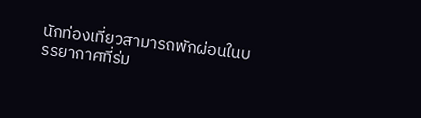นักท่องเที่ยวสามารถพักผ่อนในบรรยากาศที่ร่ม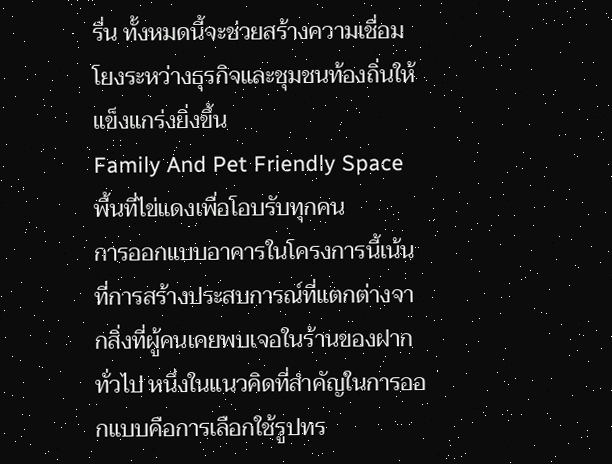รื่น ทั้งหมดนี้จะช่วยสร้างความเชื่อมโยงระหว่างธุรกิจและชุมชนท้องถิ่นให้แข็งแกร่งยิ่งขึ้น
Family And Pet Friendly Space
พื้นที่ไข่แดงเพื่อโอบรับทุกคน
การออกแบบอาคารในโครงการนี้เน้นที่การสร้างประสบการณ์ที่แตกต่างจากสิ่งที่ผู้คนเคยพบเจอในร้านของฝากทั่วไป หนึ่งในแนวคิดที่สำคัญในการออกแบบคือการเลือกใช้รูปทร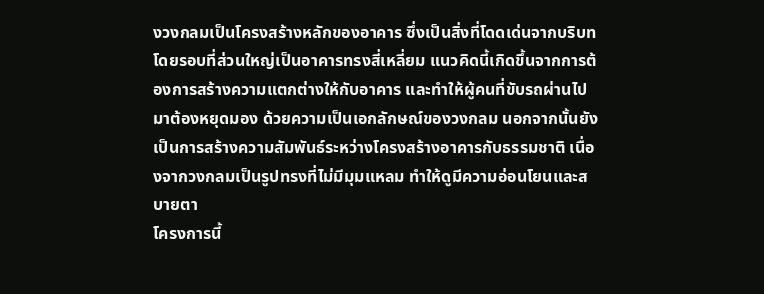งวงกลมเป็นโครงสร้างหลักของอาคาร ซึ่งเป็นสิ่งที่โดดเด่นจากบริบทโดยรอบที่ส่วนใหญ่เป็นอาคารทรงสี่เหลี่ยม แนวคิดนี้เกิดขึ้นจากการต้องการสร้างความแตกต่างให้กับอาคาร และทำให้ผู้คนที่ขับรถผ่านไปมาต้องหยุดมอง ด้วยความเป็นเอกลักษณ์ของวงกลม นอกจากนั้นยังเป็นการสร้างความสัมพันธ์ระหว่างโครงสร้างอาคารกับธรรมชาติ เนื่องจากวงกลมเป็นรูปทรงที่ไม่มีมุมแหลม ทำให้ดูมีความอ่อนโยนและสบายตา
โครงการนี้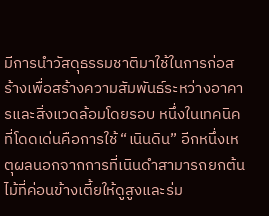มีการนำวัสดุธรรมชาติมาใช้ในการก่อสร้างเพื่อสร้างความสัมพันธ์ระหว่างอาคารและสิ่งแวดล้อมโดยรอบ หนึ่งในเทคนิคที่โดดเด่นคือการใช้ “เนินดิน” อีกหนึ่งเหตุผลนอกจากการที่เนินดำสามารถยกต้นไม้ที่ค่อนข้างเตี้ยให้ดูสูงและร่ม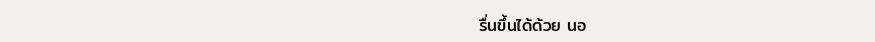รื่นขึ้นได้ด้วย นอ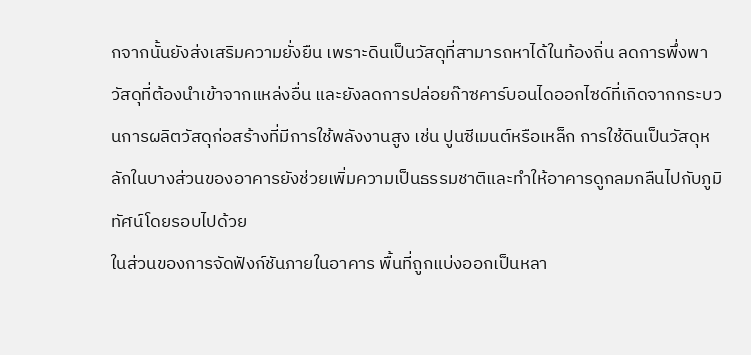กจากนั้นยังส่งเสริมความยั่งยืน เพราะดินเป็นวัสดุที่สามารถหาได้ในท้องถิ่น ลดการพึ่งพาวัสดุที่ต้องนำเข้าจากแหล่งอื่น และยังลดการปล่อยก๊าซคาร์บอนไดออกไซด์ที่เกิดจากกระบวนการผลิตวัสดุก่อสร้างที่มีการใช้พลังงานสูง เช่น ปูนซีเมนต์หรือเหล็ก การใช้ดินเป็นวัสดุหลักในบางส่วนของอาคารยังช่วยเพิ่มความเป็นธรรมชาติและทำให้อาคารดูกลมกลืนไปกับภูมิทัศน์โดยรอบไปด้วย
ในส่วนของการจัดฟังก์ชันภายในอาคาร พื้นที่ถูกแบ่งออกเป็นหลา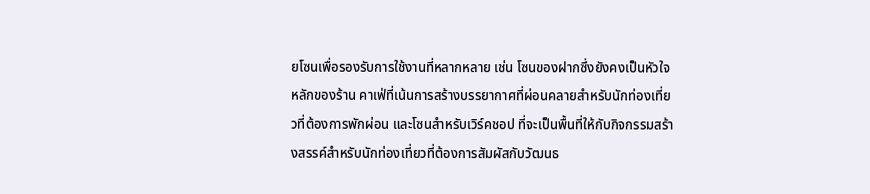ยโซนเพื่อรองรับการใช้งานที่หลากหลาย เช่น โซนของฝากซึ่งยังคงเป็นหัวใจหลักของร้าน คาเฟ่ที่เน้นการสร้างบรรยากาศที่ผ่อนคลายสำหรับนักท่องเที่ยวที่ต้องการพักผ่อน และโซนสำหรับเวิร์คชอป ที่จะเป็นพื้นที่ให้กับกิจกรรมสร้างสรรค์สำหรับนักท่องเที่ยวที่ต้องการสัมผัสกับวัฒนธ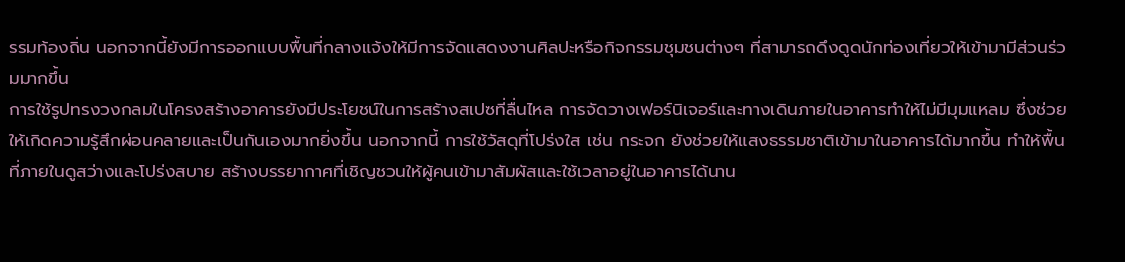รรมท้องถิ่น นอกจากนี้ยังมีการออกแบบพื้นที่กลางแจ้งให้มีการจัดแสดงงานศิลปะหรือกิจกรรมชุมชนต่างๆ ที่สามารถดึงดูดนักท่องเที่ยวให้เข้ามามีส่วนร่วมมากขึ้น
การใช้รูปทรงวงกลมในโครงสร้างอาคารยังมีประโยชน์ในการสร้างสเปซที่ลื่นไหล การจัดวางเฟอร์นิเจอร์และทางเดินภายในอาคารทำให้ไม่มีมุมแหลม ซึ่งช่วยให้เกิดความรู้สึกผ่อนคลายและเป็นกันเองมากยิ่งขึ้น นอกจากนี้ การใช้วัสดุที่โปร่งใส เช่น กระจก ยังช่วยให้แสงธรรมชาติเข้ามาในอาคารได้มากขึ้น ทำให้พื้นที่ภายในดูสว่างและโปร่งสบาย สร้างบรรยากาศที่เชิญชวนให้ผู้คนเข้ามาสัมผัสและใช้เวลาอยู่ในอาคารได้นาน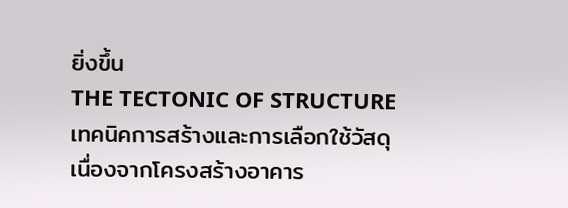ยิ่งขึ้น
THE TECTONIC OF STRUCTURE
เทคนิคการสร้างและการเลือกใช้วัสดุ
เนื่องจากโครงสร้างอาคาร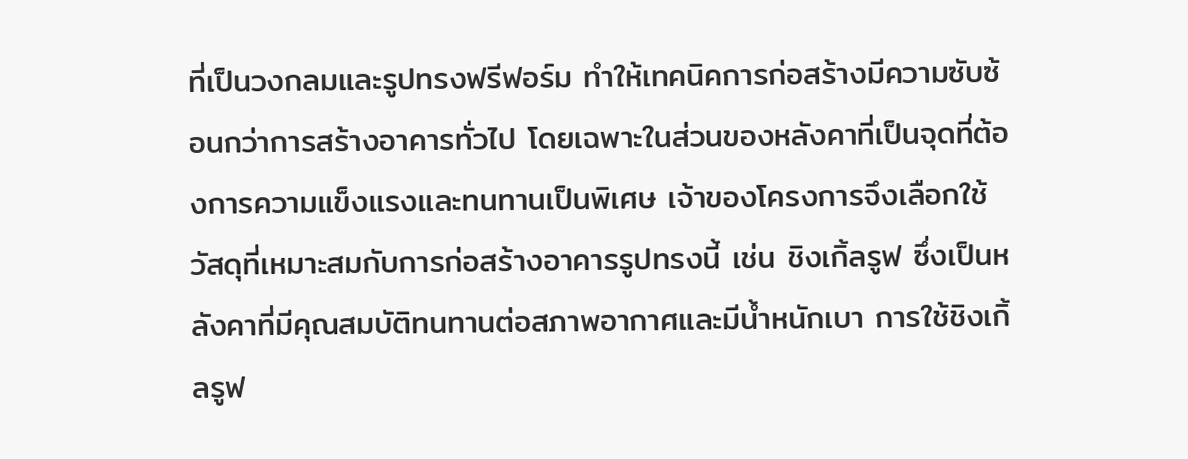ที่เป็นวงกลมและรูปทรงฟรีฟอร์ม ทำให้เทคนิคการก่อสร้างมีความซับซ้อนกว่าการสร้างอาคารทั่วไป โดยเฉพาะในส่วนของหลังคาที่เป็นจุดที่ต้องการความแข็งแรงและทนทานเป็นพิเศษ เจ้าของโครงการจึงเลือกใช้วัสดุที่เหมาะสมกับการก่อสร้างอาคารรูปทรงนี้ เช่น ชิงเกิ้ลรูฟ ซึ่งเป็นหลังคาที่มีคุณสมบัติทนทานต่อสภาพอากาศและมีน้ำหนักเบา การใช้ชิงเกิ้ลรูฟ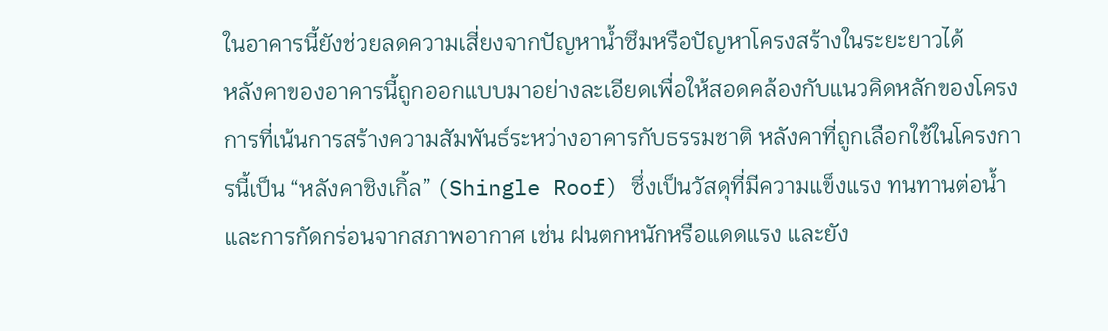ในอาคารนี้ยังช่วยลดความเสี่ยงจากปัญหาน้ำซึมหรือปัญหาโครงสร้างในระยะยาวได้
หลังคาของอาคารนี้ถูกออกแบบมาอย่างละเอียดเพื่อให้สอดคล้องกับแนวคิดหลักของโครงการที่เน้นการสร้างความสัมพันธ์ระหว่างอาคารกับธรรมชาติ หลังคาที่ถูกเลือกใช้ในโครงการนี้เป็น “หลังคาชิงเกิ้ล” (Shingle Roof) ซึ่งเป็นวัสดุที่มีความแข็งแรง ทนทานต่อน้ำและการกัดกร่อนจากสภาพอากาศ เช่น ฝนตกหนักหรือแดดแรง และยัง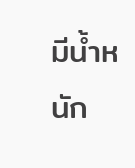มีน้ำหนัก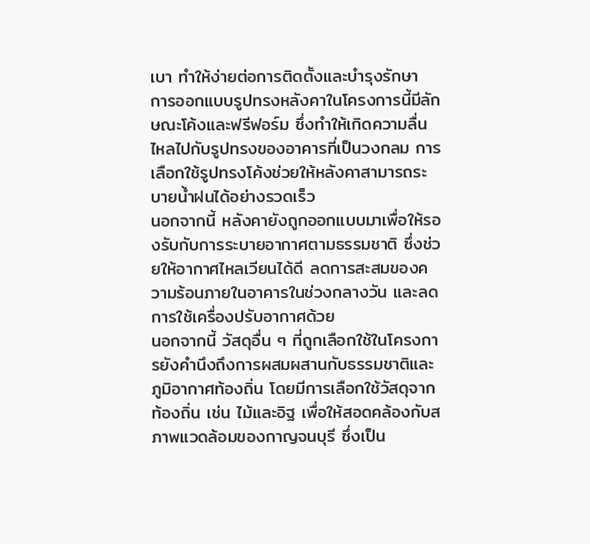เบา ทำให้ง่ายต่อการติดตั้งและบำรุงรักษา
การออกแบบรูปทรงหลังคาในโครงการนี้มีลักษณะโค้งและฟรีฟอร์ม ซึ่งทำให้เกิดความลื่นไหลไปกับรูปทรงของอาคารที่เป็นวงกลม การเลือกใช้รูปทรงโค้งช่วยให้หลังคาสามารถระบายน้ำฝนได้อย่างรวดเร็ว
นอกจากนี้ หลังคายังถูกออกแบบมาเพื่อให้รองรับกับการระบายอากาศตามธรรมชาติ ซึ่งช่วยให้อากาศไหลเวียนได้ดี ลดการสะสมของความร้อนภายในอาคารในช่วงกลางวัน และลดการใช้เครื่องปรับอากาศด้วย
นอกจากนี้ วัสดุอื่น ๆ ที่ถูกเลือกใช้ในโครงการยังคำนึงถึงการผสมผสานกับธรรมชาติและภูมิอากาศท้องถิ่น โดยมีการเลือกใช้วัสดุจากท้องถิ่น เช่น ไม้และอิฐ เพื่อให้สอดคล้องกับสภาพแวดล้อมของกาญจนบุรี ซึ่งเป็น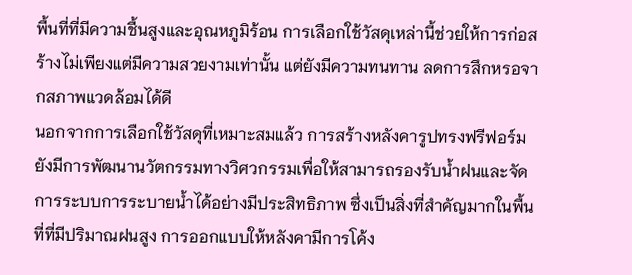พื้นที่ที่มีความชื้นสูงและอุณหภูมิร้อน การเลือกใช้วัสดุเหล่านี้ช่วยให้การก่อสร้างไม่เพียงแต่มีความสวยงามเท่านั้น แต่ยังมีความทนทาน ลดการสึกหรอจากสภาพแวดล้อมได้ดี
นอกจากการเลือกใช้วัสดุที่เหมาะสมแล้ว การสร้างหลังคารูปทรงฟรีฟอร์มยังมีการพัฒนานวัตกรรมทางวิศวกรรมเพื่อให้สามารถรองรับน้ำฝนและจัดการระบบการระบายน้ำได้อย่างมีประสิทธิภาพ ซึ่งเป็นสิ่งที่สำคัญมากในพื้นที่ที่มีปริมาณฝนสูง การออกแบบให้หลังคามีการโค้ง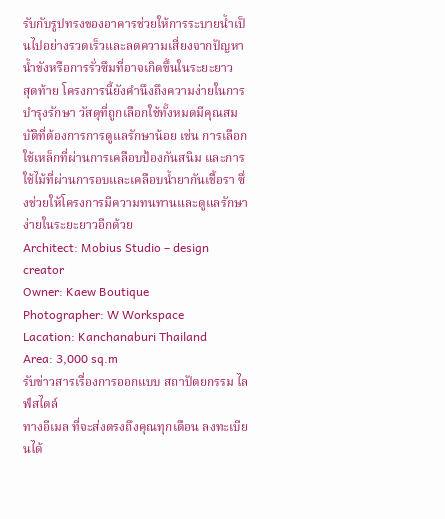รับกับรูปทรงของอาคารช่วยให้การระบายน้ำเป็นไปอย่างรวดเร็วและลดความเสี่ยงจากปัญหาน้ำขังหรือการรั่วซึมที่อาจเกิดขึ้นในระยะยาว
สุดท้าย โครงการนี้ยังคำนึงถึงความง่ายในการบำรุงรักษา วัสดุที่ถูกเลือกใช้ทั้งหมดมีคุณสมบัติที่ต้องการการดูแลรักษาน้อย เช่น การเลือกใช้เหล็กที่ผ่านการเคลือบป้องกันสนิม และการใช้ไม้ที่ผ่านการอบและเคลือบน้ำยากันเชื้อรา ซึ่งช่วยให้โครงการมีความทนทานและดูแลรักษาง่ายในระยะยาวอีกด้วย
Architect: Mobius Studio – design creator
Owner: Kaew Boutique
Photographer: W Workspace
Lacation: Kanchanaburi Thailand
Area: 3,000 sq.m
รับข่าวสารเรื่องการออกแบบ สถาปัตยกรรม ไลฟ์สไตล์
ทางอีเมล ที่จะส่งตรงถึงคุณทุกเดือน ลงทะเบียนได้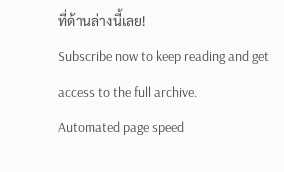ที่ด้านล่างนี้เลย!
Subscribe now to keep reading and get access to the full archive.
Automated page speed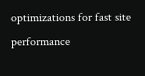optimizations for fast site performance